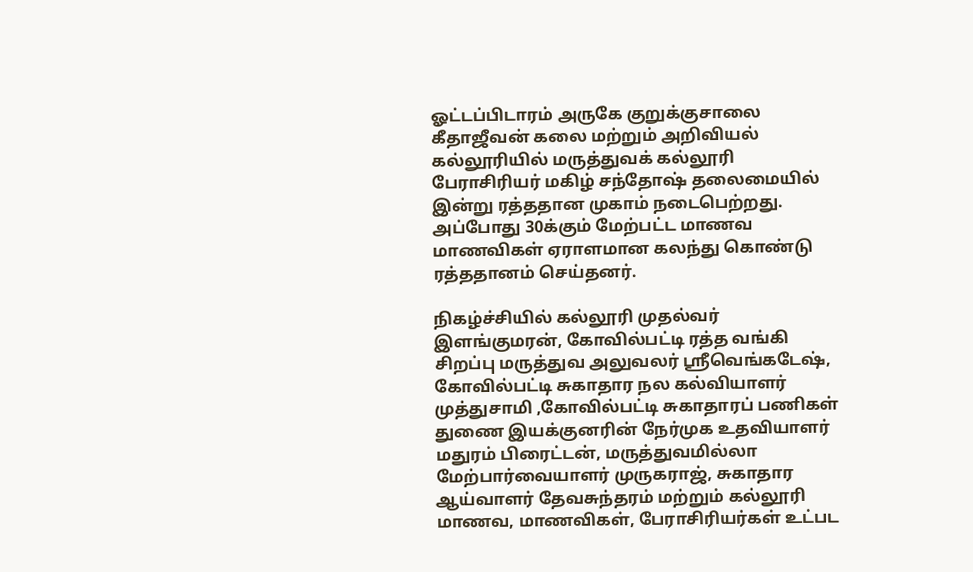ஓட்டப்பிடாரம் அருகே குறுக்குசாலை கீதாஜீவன் கலை மற்றும் அறிவியல் கல்லூரியில் மருத்துவக் கல்லூரி பேராசிரியர் மகிழ் சந்தோஷ் தலைமையில் இன்று ரத்ததான முகாம் நடைபெற்றது. அப்போது 30க்கும் மேற்பட்ட மாணவ மாணவிகள் ஏராளமான கலந்து கொண்டு ரத்ததானம் செய்தனர்.

நிகழ்ச்சியில் கல்லூரி முதல்வர் இளங்குமரன், கோவில்பட்டி ரத்த வங்கி சிறப்பு மருத்துவ அலுவலர் ஸ்ரீவெங்கடேஷ், கோவில்பட்டி சுகாதார நல கல்வியாளர் முத்துசாமி ,கோவில்பட்டி சுகாதாரப் பணிகள் துணை இயக்குனரின் நேர்முக உதவியாளர் மதுரம் பிரைட்டன், மருத்துவமில்லா மேற்பார்வையாளர் முருகராஜ், சுகாதார ஆய்வாளர் தேவசுந்தரம் மற்றும் கல்லூரி மாணவ, மாணவிகள், பேராசிரியர்கள் உட்பட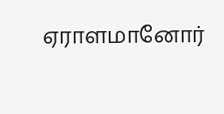ஏராளமானோர்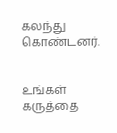கலந்து கொண்டனர்.


உங்கள் கருத்தை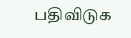பதிவிடுக